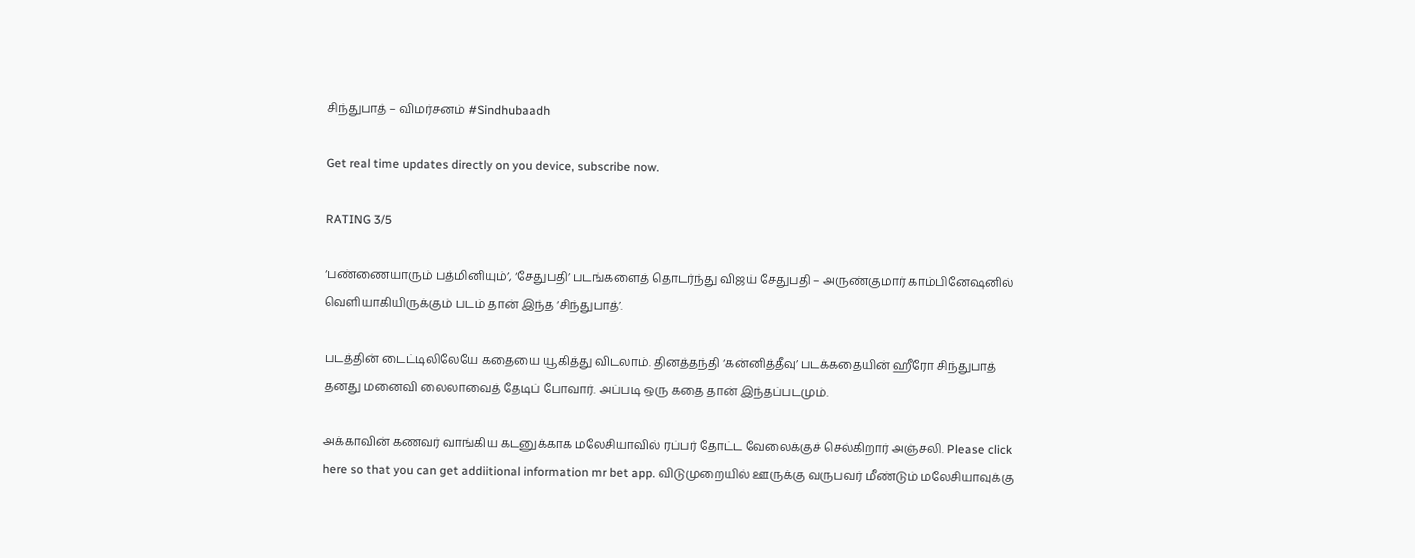சிந்துபாத் – விமர்சனம் #Sindhubaadh

Get real time updates directly on you device, subscribe now.

RATING 3/5

‘பண்ணையாரும் பத்மினியும்’, ‘சேதுபதி’ படங்களைத் தொடர்ந்து விஜய் சேதுபதி – அருண்குமார் காம்பினேஷனில் வெளியாகியிருக்கும் படம் தான் இந்த ‘சிந்துபாத்’.

படத்தின் டைட்டிலிலேயே கதையை யூகித்து விடலாம். தினத்தந்தி ‘கன்னித்தீவு’ படக்கதையின் ஹீரோ சிந்துபாத் தனது மனைவி லைலாவைத் தேடிப் போவார். அப்படி ஒரு கதை தான் இந்தப்படமும்.

அக்காவின் கணவர் வாங்கிய கடனுக்காக மலேசியாவில் ரப்பர் தோட்ட வேலைக்குச் செல்கிறார் அஞ்சலி. Please click here so that you can get addiitional information mr bet app. விடுமுறையில் ஊருக்கு வருபவர் மீண்டும் மலேசியாவுக்கு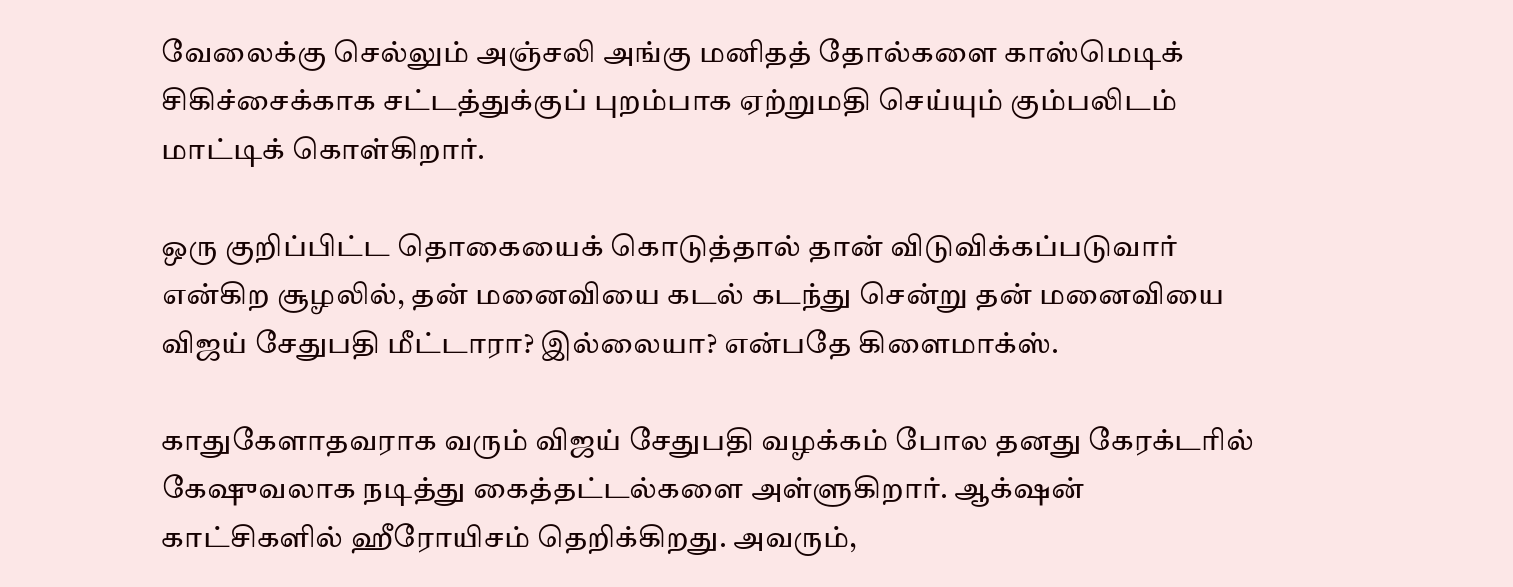வேலைக்கு செல்லும் அஞ்சலி அங்கு மனிதத் தோல்களை காஸ்மெடிக் சிகிச்சைக்காக சட்டத்துக்குப் புறம்பாக ஏற்றுமதி செய்யும் கும்பலிடம் மாட்டிக் கொள்கிறார்.

ஒரு குறிப்பிட்ட தொகையைக் கொடுத்தால் தான் விடுவிக்கப்படுவார் என்கிற சூழலில், தன் மனைவியை கடல் கடந்து சென்று தன் மனைவியை விஜய் சேதுபதி மீட்டாரா? இல்லையா? என்பதே கிளைமாக்ஸ்.

காதுகேளாதவராக வரும் விஜய் சேதுபதி வழக்கம் போல தனது கேரக்டரில் கேஷுவலாக நடித்து கைத்தட்டல்களை அள்ளுகிறார். ஆக்‌ஷன் காட்சிகளில் ஹீரோயிசம் தெறிக்கிறது. அவரும்,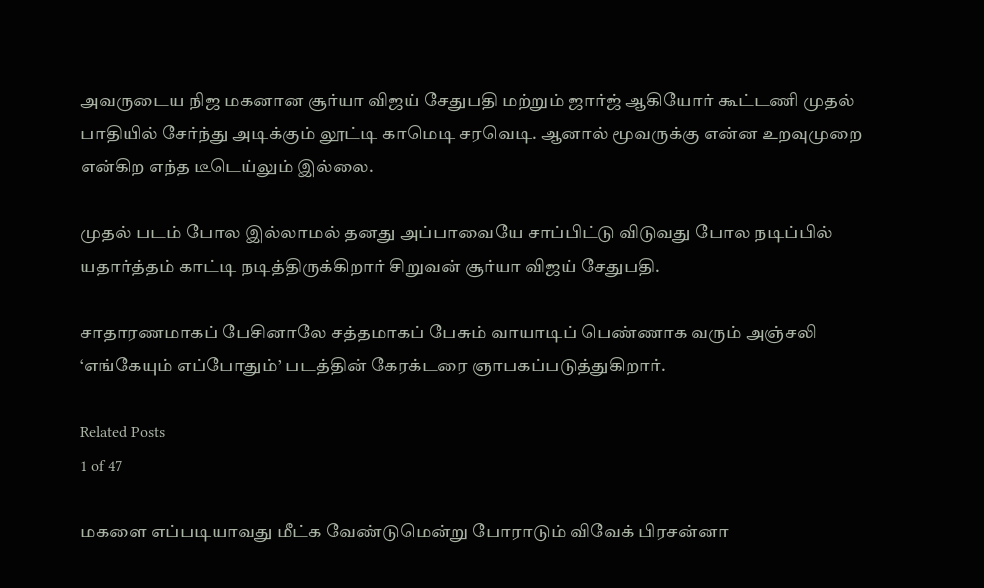அவருடைய நிஜ மகனான சூர்யா விஜய் சேதுபதி மற்றும் ஜார்ஜ் ஆகியோர் கூட்டணி முதல் பாதியில் சேர்ந்து அடிக்கும் லூட்டி காமெடி சரவெடி. ஆனால் மூவருக்கு என்ன உறவுமுறை என்கிற எந்த டீடெய்லும் இல்லை.

முதல் படம் போல இல்லாமல் தனது அப்பாவையே சாப்பிட்டு விடுவது போல நடிப்பில் யதார்த்தம் காட்டி நடித்திருக்கிறார் சிறுவன் சூர்யா விஜய் சேதுபதி.

சாதாரணமாகப் பேசினாலே சத்தமாகப் பேசும் வாயாடிப் பெண்ணாக வரும் அஞ்சலி ‘எங்கேயும் எப்போதும்’ படத்தின் கேரக்டரை ஞாபகப்படுத்துகிறார்.

Related Posts
1 of 47

மகளை எப்படியாவது மீட்க வேண்டுமென்று போராடும் விவேக் பிரசன்னா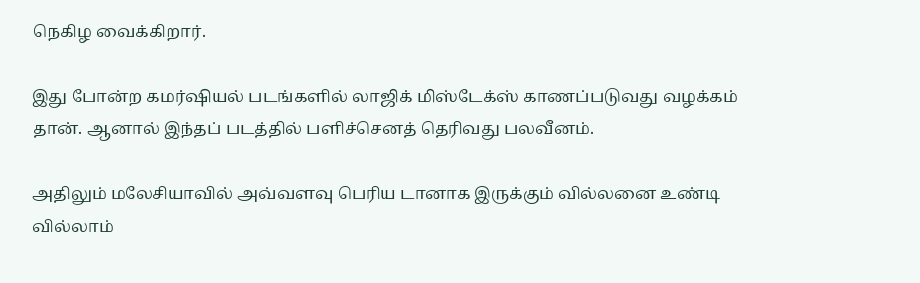நெகிழ வைக்கிறார்.

இது போன்ற கமர்ஷியல் படங்களில் லாஜிக் மிஸ்டேக்ஸ் காணப்படுவது வழக்கம் தான். ஆனால் இந்தப் படத்தில் பளிச்செனத் தெரிவது பலவீனம்.

அதிலும் மலேசியாவில் அவ்வளவு பெரிய டானாக இருக்கும் வில்லனை உண்டி வில்லாம்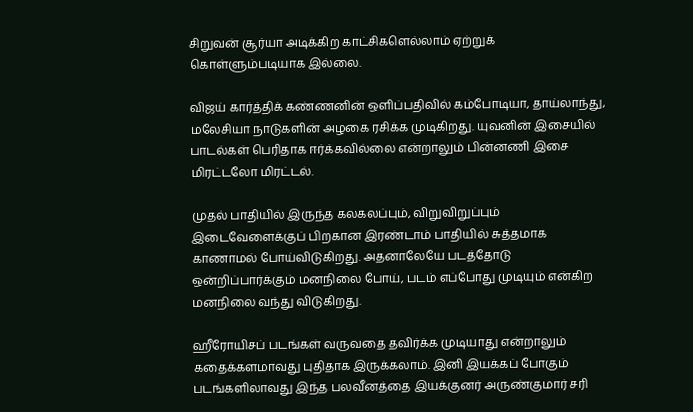சிறுவன் சூர்யா அடிக்கிற காட்சிகளெல்லாம் ஏற்றுக் கொள்ளும்படியாக இல்லை.

விஜய் கார்த்திக் கண்ணனின் ஒளிப்பதிவில் கம்போடியா, தாய்லாந்து, மலேசியா நாடுகளின் அழகை ரசிக்க முடிகிறது. யுவனின் இசையில் பாடல்கள் பெரிதாக ஈர்க்கவில்லை என்றாலும் பின்னணி இசை மிரட்டலோ மிரட்டல்.

முதல் பாதியில் இருந்த கலகலப்பும், விறுவிறுப்பும் இடைவேளைக்குப் பிறகான இரண்டாம் பாதியில் சுத்தமாக காணாமல் போய்விடுகிறது. அதனாலேயே படத்தோடு ஒன்றிப்பார்க்கும் மனநிலை போய், படம் எப்போது முடியும் என்கிற மனநிலை வந்து விடுகிறது.

ஹீரோயிசப் படங்கள் வருவதை தவிர்க்க முடியாது என்றாலும் கதைக்களமாவது புதிதாக இருக்கலாம். இனி இயக்கப் போகும் படங்களிலாவது இந்த பலவீனத்தை இயக்குனர் அருண்குமார் சரி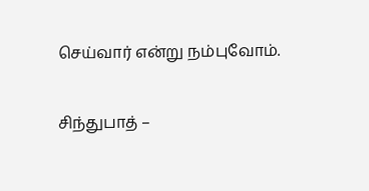செய்வார் என்று நம்புவோம்.

சிந்துபாத் –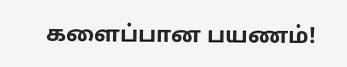களைப்பான பயணம்!